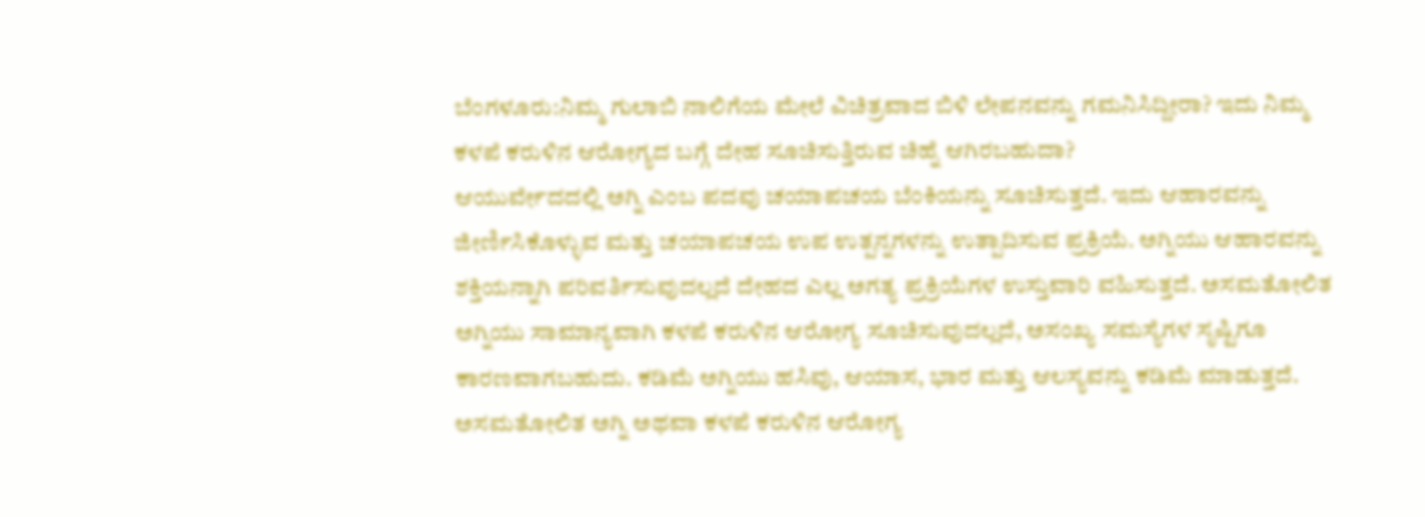ಬೆಂಗಳೂರು:ನಿಮ್ಮ ಗುಲಾಬಿ ನಾಲಿಗೆಯ ಮೇಲೆ ವಿಚಿತ್ರವಾದ ಬಿಳಿ ಲೇಪನವನ್ನು ಗಮನಿಸಿದ್ದೀರಾ? ಇದು ನಿಮ್ಮ ಕಳಪೆ ಕರುಳಿನ ಆರೋಗ್ಯದ ಬಗ್ಗೆ ದೇಹ ಸೂಚಿಸುತ್ತಿರುವ ಚಿಹ್ನೆ ಆಗಿರಬಹುದಾ?
ಆಯುರ್ವೇದದಲ್ಲಿ ಅಗ್ನಿ ಎಂಬ ಪದವು ಚಯಾಪಚಯ ಬೆಂಕಿಯನ್ನು ಸೂಚಿಸುತ್ತದೆ. ಇದು ಆಹಾರವನ್ನು ಜೀರ್ಣಿಸಿಕೊಳ್ಳುವ ಮತ್ತು ಚಯಾಪಚಯ ಉಪ ಉತ್ಪನ್ನಗಳನ್ನು ಉತ್ಪಾದಿಸುವ ಪ್ರಕ್ರಿಯೆ. ಅಗ್ನಿಯು ಆಹಾರವನ್ನು ಶಕ್ತಿಯನ್ನಾಗಿ ಪರಿವರ್ತಿಸುವುದಲ್ಲದೆ ದೇಹದ ಎಲ್ಲ ಅಗತ್ಯ ಪ್ರಕ್ರಿಯೆಗಳ ಉಸ್ತುವಾರಿ ವಹಿಸುತ್ತದೆ. ಅಸಮತೋಲಿತ ಅಗ್ನಿಯು ಸಾಮಾನ್ಯವಾಗಿ ಕಳಪೆ ಕರುಳಿನ ಆರೋಗ್ಯ ಸೂಚಿಸುವುದಲ್ಲದೆ, ಅಸಂಖ್ಯ ಸಮಸ್ಯೆಗಳ ಸೃಷ್ಟಿಗೂ ಕಾರಣವಾಗಬಹುದು. ಕಡಿಮೆ ಅಗ್ನಿಯು ಹಸಿವು, ಆಯಾಸ, ಭಾರ ಮತ್ತು ಆಲಸ್ಯವನ್ನು ಕಡಿಮೆ ಮಾಡುತ್ತದೆ. ಅಸಮತೋಲಿತ ಅಗ್ನಿ ಅಥವಾ ಕಳಪೆ ಕರುಳಿನ ಆರೋಗ್ಯ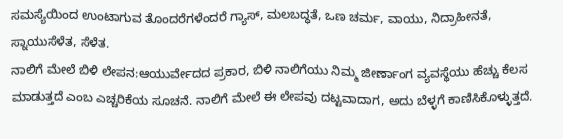ಸಮಸ್ಯೆಯಿಂದ ಉಂಟಾಗುವ ತೊಂದರೆಗಳೆಂದರೆ ಗ್ಯಾಸ್, ಮಲಬದ್ಧತೆ, ಒಣ ಚರ್ಮ, ವಾಯು, ನಿದ್ರಾಹೀನತೆ, ಸ್ನಾಯುಸೆಳೆತ, ಸೆಳೆತ.
ನಾಲಿಗೆ ಮೇಲೆ ಬಿಳಿ ಲೇಪನ:ಆಯುರ್ವೇದದ ಪ್ರಕಾರ, ಬಿಳಿ ನಾಲಿಗೆಯು ನಿಮ್ಮ ಜೀರ್ಣಾಂಗ ವ್ಯವಸ್ಥೆಯು ಹೆಚ್ಚು ಕೆಲಸ ಮಾಡುತ್ತದೆ ಎಂಬ ಎಚ್ಚರಿಕೆಯ ಸೂಚನೆ. ನಾಲಿಗೆ ಮೇಲೆ ಈ ಲೇಪವು ದಟ್ಟವಾದಾಗ, ಅದು ಬೆಳ್ಳಗೆ ಕಾಣಿಸಿಕೊಳ್ಳುತ್ತದೆ.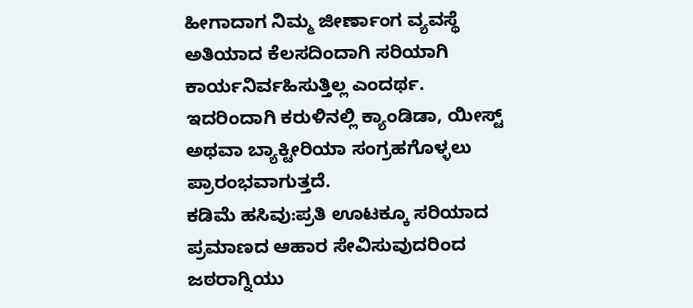ಹೀಗಾದಾಗ ನಿಮ್ಮ ಜೀರ್ಣಾಂಗ ವ್ಯವಸ್ಥೆ ಅತಿಯಾದ ಕೆಲಸದಿಂದಾಗಿ ಸರಿಯಾಗಿ ಕಾರ್ಯನಿರ್ವಹಿಸುತ್ತಿಲ್ಲ ಎಂದರ್ಥ. ಇದರಿಂದಾಗಿ ಕರುಳಿನಲ್ಲಿ ಕ್ಯಾಂಡಿಡಾ, ಯೀಸ್ಟ್ ಅಥವಾ ಬ್ಯಾಕ್ಟೀರಿಯಾ ಸಂಗ್ರಹಗೊಳ್ಳಲು ಪ್ರಾರಂಭವಾಗುತ್ತದೆ.
ಕಡಿಮೆ ಹಸಿವು:ಪ್ರತಿ ಊಟಕ್ಕೂ ಸರಿಯಾದ ಪ್ರಮಾಣದ ಆಹಾರ ಸೇವಿಸುವುದರಿಂದ ಜಠರಾಗ್ನಿಯು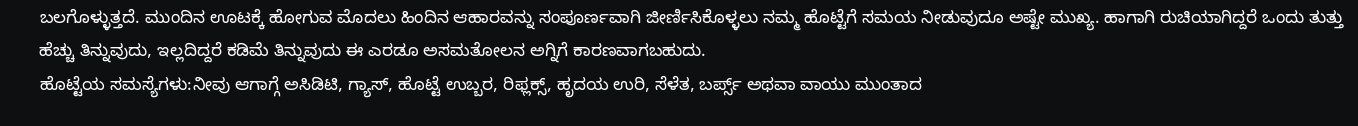ಬಲಗೊಳ್ಳುತ್ತದೆ. ಮುಂದಿನ ಊಟಕ್ಕೆ ಹೋಗುವ ಮೊದಲು ಹಿಂದಿನ ಆಹಾರವನ್ನು ಸಂಪೂರ್ಣವಾಗಿ ಜೀರ್ಣಿಸಿಕೊಳ್ಳಲು ನಮ್ಮ ಹೊಟ್ಟೆಗೆ ಸಮಯ ನೀಡುವುದೂ ಅಷ್ಟೇ ಮುಖ್ಯ. ಹಾಗಾಗಿ ರುಚಿಯಾಗಿದ್ದರೆ ಒಂದು ತುತ್ತು ಹೆಚ್ಚು ತಿನ್ನುವುದು, ಇಲ್ಲದಿದ್ದರೆ ಕಡಿಮೆ ತಿನ್ನುವುದು ಈ ಎರಡೂ ಅಸಮತೋಲನ ಅಗ್ನಿಗೆ ಕಾರಣವಾಗಬಹುದು.
ಹೊಟ್ಟೆಯ ಸಮಸ್ಯೆಗಳು:ನೀವು ಆಗಾಗ್ಗೆ ಅಸಿಡಿಟಿ, ಗ್ಯಾಸ್, ಹೊಟ್ಟೆ ಉಬ್ಬರ, ರಿಫ್ಲಕ್ಸ್, ಹೃದಯ ಉರಿ, ಸೆಳೆತ, ಬರ್ಪ್ಸ್ ಅಥವಾ ವಾಯು ಮುಂತಾದ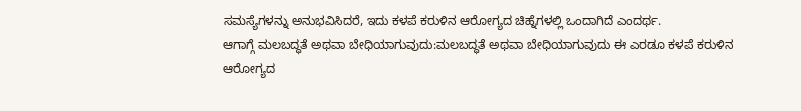ಸಮಸ್ಯೆಗಳನ್ನು ಅನುಭವಿಸಿದರೆ, ಇದು ಕಳಪೆ ಕರುಳಿನ ಆರೋಗ್ಯದ ಚಿಹ್ನೆಗಳಲ್ಲಿ ಒಂದಾಗಿದೆ ಎಂದರ್ಥ.
ಆಗಾಗ್ಗೆ ಮಲಬದ್ಧತೆ ಅಥವಾ ಬೇಧಿಯಾಗುವುದು:ಮಲಬದ್ಧತೆ ಅಥವಾ ಬೇಧಿಯಾಗುವುದು ಈ ಎರಡೂ ಕಳಪೆ ಕರುಳಿನ ಆರೋಗ್ಯದ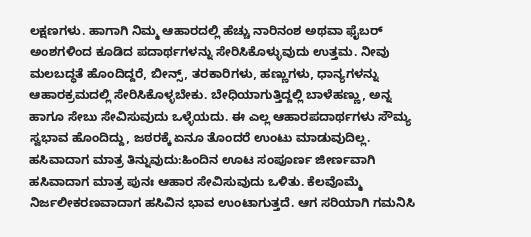ಲಕ್ಷಣಗಳು. ಹಾಗಾಗಿ ನಿಮ್ಮ ಆಹಾರದಲ್ಲಿ ಹೆಚ್ಚು ನಾರಿನಂಶ ಅಥವಾ ಫೈಬರ್ ಅಂಶಗಳಿಂದ ಕೂಡಿದ ಪದಾರ್ಥಗಳನ್ನು ಸೇರಿಸಿಕೊಳ್ಳುವುದು ಉತ್ತಮ. ನೀವು ಮಲಬದ್ಧತೆ ಹೊಂದಿದ್ದರೆ, ಬೀನ್ಸ್, ತರಕಾರಿಗಳು, ಹಣ್ಣುಗಳು, ಧಾನ್ಯಗಳನ್ನು ಆಹಾರಕ್ರಮದಲ್ಲಿ ಸೇರಿಸಿಕೊಳ್ಳಬೇಕು. ಬೇಧಿಯಾಗುತ್ತಿದ್ದಲ್ಲಿ ಬಾಳೆಹಣ್ಣು, ಅನ್ನ ಹಾಗೂ ಸೇಬು ಸೇವಿಸುವುದು ಒಳ್ಳೆಯದು. ಈ ಎಲ್ಲ ಆಹಾರಪದಾರ್ಥಗಳು ಸೌಮ್ಯ ಸ್ವಭಾವ ಹೊಂದಿದ್ದು, ಜಠರಕ್ಕೆ ಏನೂ ತೊಂದರೆ ಉಂಟು ಮಾಡುವುದಿಲ್ಲ.
ಹಸಿವಾದಾಗ ಮಾತ್ರ ತಿನ್ನುವುದು:ಹಿಂದಿನ ಊಟ ಸಂಪೂರ್ಣ ಜೀರ್ಣವಾಗಿ ಹಸಿವಾದಾಗ ಮಾತ್ರ ಪುನಃ ಆಹಾರ ಸೇವಿಸುವುದು ಒಳಿತು. ಕೆಲವೊಮ್ಮೆ ನಿರ್ಜಲೀಕರಣವಾದಾಗ ಹಸಿವಿನ ಭಾವ ಉಂಟಾಗುತ್ತದೆ. ಆಗ ಸರಿಯಾಗಿ ಗಮನಿಸಿ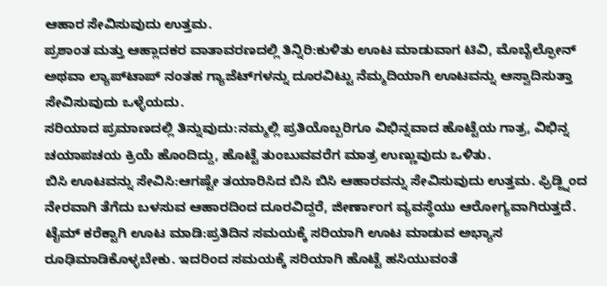ಆಹಾರ ಸೇವಿಸುವುದು ಉತ್ತಮ.
ಪ್ರಶಾಂತ ಮತ್ತು ಆಹ್ಲಾದಕರ ವಾತಾವರಣದಲ್ಲಿ ತಿನ್ನಿರಿ:ಕುಳಿತು ಊಟ ಮಾಡುವಾಗ ಟಿವಿ, ಮೊಬೈಲ್ಫೋನ್ ಅಥವಾ ಲ್ಯಾಪ್‌ಟಾಪ್ ನಂತಹ ಗ್ಯಾಜೆಟ್‌ಗಳನ್ನು ದೂರವಿಟ್ಟು ನೆಮ್ಮದಿಯಾಗಿ ಊಟವನ್ನು ಆಸ್ವಾದಿಸುತ್ತಾ ಸೇವಿಸುವುದು ಒಳ್ಳೆಯದು.
ಸರಿಯಾದ ಪ್ರಮಾಣದಲ್ಲಿ ತಿನ್ನುವುದು:ನಮ್ಮಲ್ಲಿ ಪ್ರತಿಯೊಬ್ಬರಿಗೂ ವಿಭಿನ್ನವಾದ ಹೊಟ್ಟೆಯ ಗಾತ್ರ, ವಿಭಿನ್ನ ಚಯಾಪಚಯ ಕ್ರಿಯೆ ಹೊಂದಿದ್ದು, ಹೊಟ್ಟೆ ತುಂಬುವವರೆಗ ಮಾತ್ರ ಉಣ್ಣುವುದು ಒಳಿತು.
ಬಿಸಿ ಊಟವನ್ನು ಸೇವಿಸಿ:ಆಗಷ್ಟೇ ತಯಾರಿಸಿದ ಬಿಸಿ ಬಿಸಿ ಆಹಾರವನ್ನು ಸೇವಿಸುವುದು ಉತ್ತಮ. ಫ್ರಿಡ್ಜ್ನಿಂದ ನೇರವಾಗಿ ತೆಗೆದು ಬಳಸುವ ಆಹಾರದಿಂದ ದೂರವಿದ್ದರೆ, ಜೀರ್ಣಾಂಗ ವ್ಯವಸ್ಥೆಯು ಆರೋಗ್ಯವಾಗಿರುತ್ತದೆ.
ಟೈಮ್ ಕರೆಕ್ಟಾಗಿ ಊಟ ಮಾಡಿ:ಪ್ರತಿದಿನ ಸಮಯಕ್ಕೆ ಸರಿಯಾಗಿ ಊಟ ಮಾಡುವ ಅಭ್ಯಾಸ ರೂಢಿಮಾಡಿಕೊಳ್ಳಬೇಕು. ಇದರಿಂದ ಸಮಯಕ್ಕೆ ಸರಿಯಾಗಿ ಹೊಟ್ಟೆ ಹಸಿಯುವಂತೆ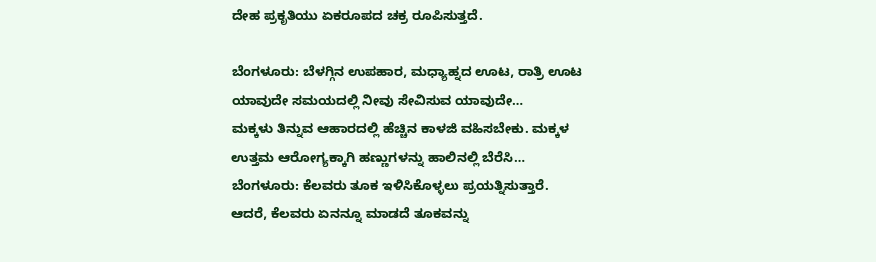ದೇಹ ಪ್ರಕೃತಿಯು ಏಕರೂಪದ ಚಕ್ರ ರೂಪಿಸುತ್ತದೆ.

ಬೆಂಗಳೂರು: ಬೆಳಗ್ಗಿನ ಉಪಹಾರ, ಮಧ್ಯಾಹ್ನದ ಊಟ, ರಾತ್ರಿ ಊಟ ಯಾವುದೇ ಸಮಯದಲ್ಲಿ ನೀವು ಸೇವಿಸುವ ಯಾವುದೇ…
ಮಕ್ಕಳು ತಿನ್ನುವ ಆಹಾರದಲ್ಲಿ ಹೆಚ್ಚಿನ ಕಾಳಜಿ ವಹಿಸಬೇಕು. ಮಕ್ಕಳ ಉತ್ತಮ ಆರೋಗ್ಯಕ್ಕಾಗಿ ಹಣ್ಣುಗಳನ್ನು ಹಾಲಿನಲ್ಲಿ ಬೆರೆಸಿ…
ಬೆಂಗಳೂರು: ಕೆಲವರು ತೂಕ ಇಳಿಸಿಕೊಳ್ಳಲು ಪ್ರಯತ್ನಿಸುತ್ತಾರೆ. ಆದರೆ, ಕೆಲವರು ಏನನ್ನೂ ಮಾಡದೆ ತೂಕವನ್ನು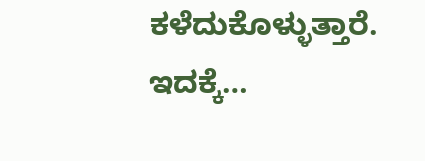ಕಳೆದುಕೊಳ್ಳುತ್ತಾರೆ. ಇದಕ್ಕೆ…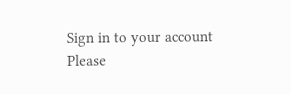Sign in to your account
Please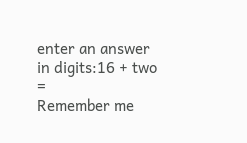enter an answer in digits:16 + two =
Remember me